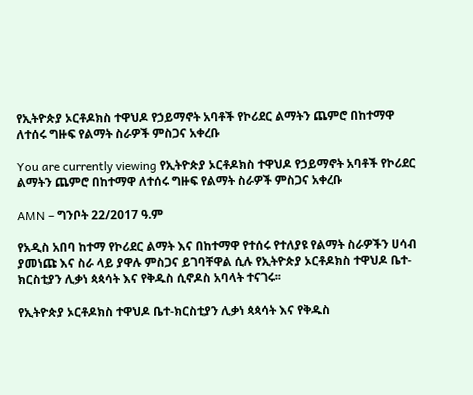የኢትዮጵያ ኦርቶዶክስ ተዋህዶ የኃይማኖት አባቶች የኮሪደር ልማትን ጨምሮ በከተማዋ ለተሰሩ ግዙፍ የልማት ስራዎች ምስጋና አቀረቡ

You are currently viewing የኢትዮጵያ ኦርቶዶክስ ተዋህዶ የኃይማኖት አባቶች የኮሪደር ልማትን ጨምሮ በከተማዋ ለተሰሩ ግዙፍ የልማት ስራዎች ምስጋና አቀረቡ

AMN – ግንቦት 22/2017 ዓ.ም

የአዲስ አበባ ከተማ የኮሪደር ልማት እና በከተማዋ የተሰሩ የተለያዩ የልማት ስራዎችን ሀሳብ ያመነጩ እና ስራ ላይ ያዋሉ ምስጋና ይገባቸዋል ሲሉ የኢትዮጵያ ኦርቶዶክስ ተዋህዶ ቤተ-ክርስቲያን ሊቃነ ጳጳሳት እና የቅዱስ ሲኖዶስ አባላት ተናገሩ፡፡

የኢትዮጵያ ኦርቶዶክስ ተዋህዶ ቤተ-ክርስቲያን ሊቃነ ጳጳሳት እና የቅዱስ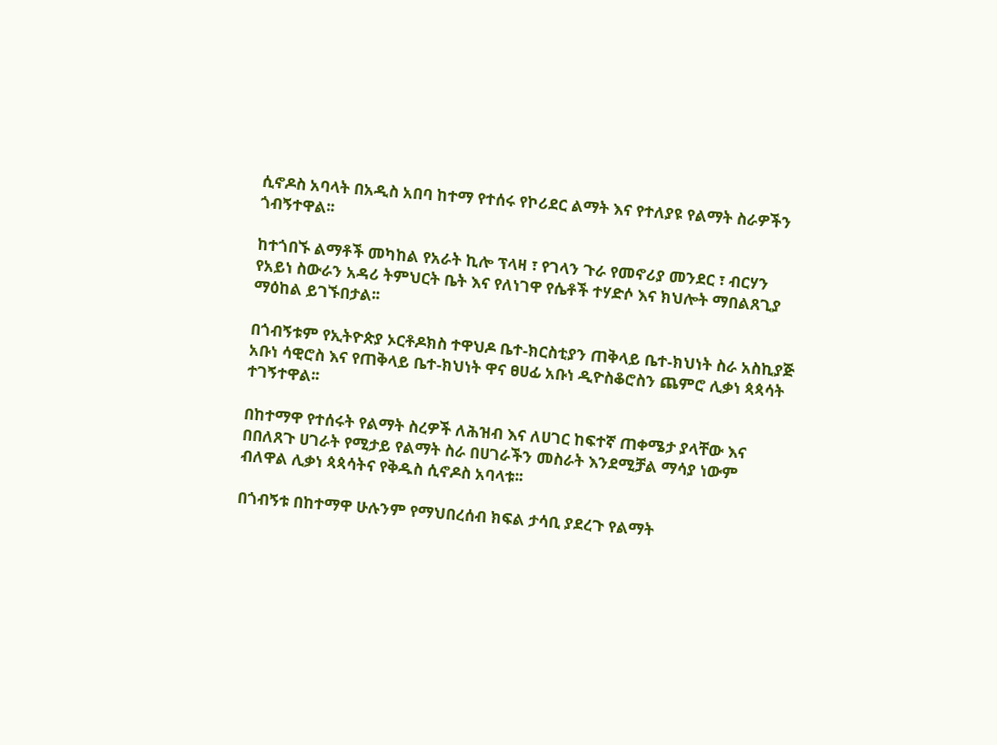ሲኖዶስ አባላት በአዲስ አበባ ከተማ የተሰሩ የኮሪደር ልማት እና የተለያዩ የልማት ስራዎችን ጎብኝተዋል፡፡

ከተጎበኙ ልማቶች መካከል የአራት ኪሎ ፕላዛ ፣ የገላን ጉራ የመኖሪያ መንደር ፣ ብርሃን የአይነ ስውራን አዳሪ ትምህርት ቤት እና የለነገዋ የሴቶች ተሃድሶ እና ክህሎት ማበልጸጊያ ማዕከል ይገኙበታል፡፡

በጎብኝቱም የኢትዮጵያ ኦርቶዶክስ ተዋህዶ ቤተ-ክርስቲያን ጠቅላይ ቤተ-ክህነት ስራ አስኪያጅ አቡነ ሳዊሮስ እና የጠቅላይ ቤተ-ክህነት ዋና ፀሀፊ አቡነ ዲዮስቆሮስን ጨምሮ ሊቃነ ጳጳሳት ተገኝተዋል፡፡

በከተማዋ የተሰሩት የልማት ስረዎች ለሕዝብ እና ለሀገር ከፍተኛ ጠቀሜታ ያላቸው እና በበለጸጉ ሀገራት የሚታይ የልማት ስራ በሀገራችን መስራት እንደሚቻል ማሳያ ነውም ብለዋል ሊቃነ ጳጳሳትና የቅዱስ ሲኖዶስ አባላቱ፡፡

በጎብኝቱ በከተማዋ ሁሉንም የማህበረሰብ ክፍል ታሳቢ ያደረጉ የልማት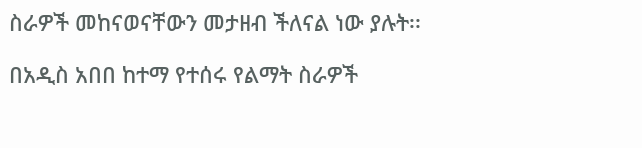ስራዎች መከናወናቸውን መታዘብ ችለናል ነው ያሉት፡፡

በአዲስ አበበ ከተማ የተሰሩ የልማት ስራዎች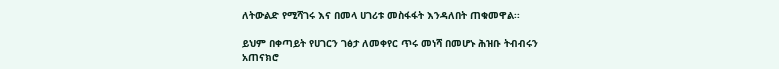ለትውልድ የሚሻገሩ እና በመላ ሀገሪቱ መስፋፋት እንዳለበት ጠቁመዋል፡፡

ይህም በቀጣይት የሀገርን ገፅታ ለመቀየር ጥሩ መነሻ በመሆኑ ሕዝቡ ትብብሩን አጠናክሮ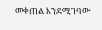መቀጠል እንደሚገባው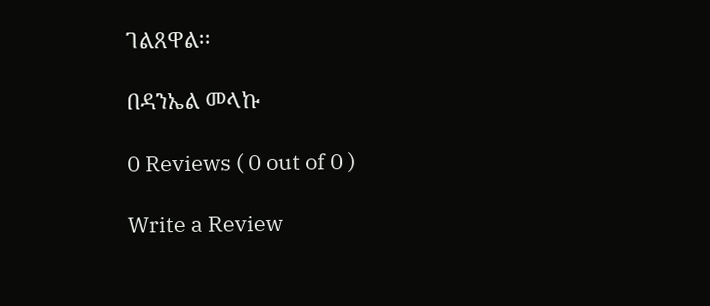ገልጸዋል፡፡

በዳንኤል መላኩ

0 Reviews ( 0 out of 0 )

Write a Review